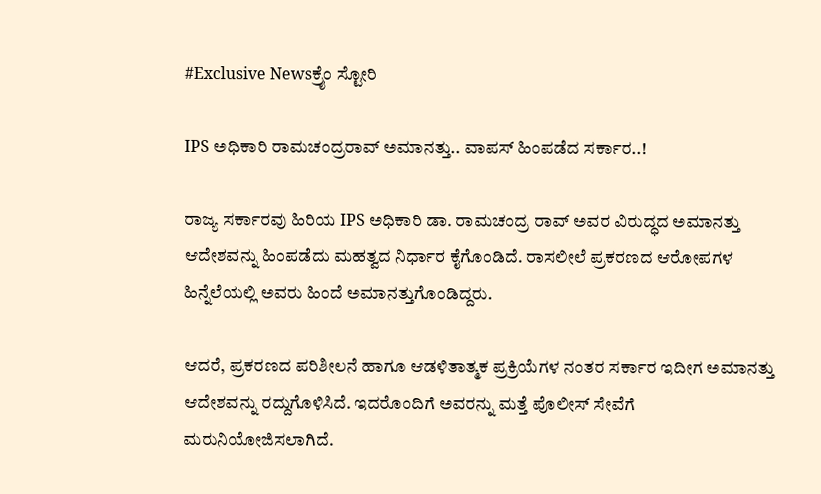#Exclusive Newsಕ್ರೈಂ ಸ್ಟೋರಿ

IPS ಅಧಿಕಾರಿ‌ ರಾಮಚಂದ್ರರಾವ್ ಅಮಾನತ್ತು.. ವಾಪಸ್‌ ಹಿಂಪಡೆದ ಸರ್ಕಾರ..!

ರಾಜ್ಯ ಸರ್ಕಾರವು ಹಿರಿಯ IPS ಅಧಿಕಾರಿ ಡಾ. ರಾಮಚಂದ್ರ ರಾವ್ ಅವರ ವಿರುದ್ಧದ ಅಮಾನತ್ತು ಆದೇಶವನ್ನು ಹಿಂಪಡೆದು ಮಹತ್ವದ ನಿರ್ಧಾರ ಕೈಗೊಂಡಿದೆ. ರಾಸಲೀಲೆ ಪ್ರಕರಣದ ಆರೋಪಗಳ ಹಿನ್ನೆಲೆಯಲ್ಲಿ ಅವರು ಹಿಂದೆ ಅಮಾನತ್ತುಗೊಂಡಿದ್ದರು.

ಆದರೆ, ಪ್ರಕರಣದ ಪರಿಶೀಲನೆ ಹಾಗೂ ಆಡಳಿತಾತ್ಮಕ ಪ್ರಕ್ರಿಯೆಗಳ ನಂತರ ಸರ್ಕಾರ ಇದೀಗ ಅಮಾನತ್ತು ಆದೇಶವನ್ನು ರದ್ದುಗೊಳಿಸಿದೆ. ಇದರೊಂದಿಗೆ ಅವರನ್ನು ಮತ್ತೆ ಪೊಲೀಸ್ ಸೇವೆಗೆ ಮರುನಿಯೋಜಿಸಲಾಗಿದೆ.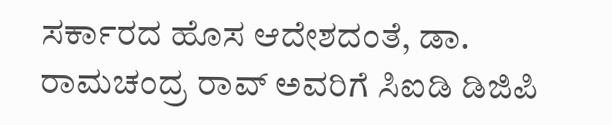ಸರ್ಕಾರದ ಹೊಸ ಆದೇಶದಂತೆ, ಡಾ. ರಾಮಚಂದ್ರ ರಾವ್ ಅವರಿಗೆ ಸಿಐಡಿ ಡಿಜಿಪಿ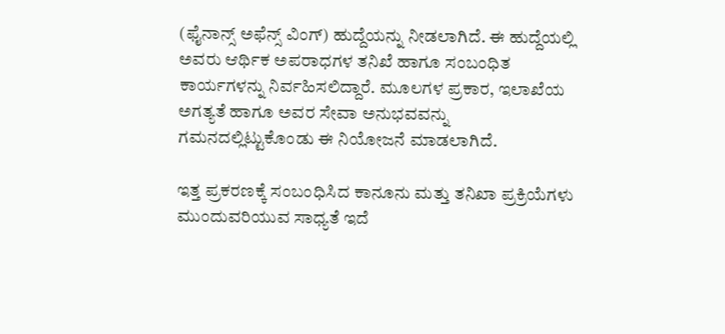(ಫೈನಾನ್ಸ್ ಅಫೆನ್ಸ್ ವಿಂಗ್) ಹುದ್ದೆಯನ್ನು ನೀಡಲಾಗಿದೆ. ಈ ಹುದ್ದೆಯಲ್ಲಿ ಅವರು ಆರ್ಥಿಕ ಅಪರಾಧಗಳ ತನಿಖೆ ಹಾಗೂ ಸಂಬಂಧಿತ ಕಾರ್ಯಗಳನ್ನು ನಿರ್ವಹಿಸಲಿದ್ದಾರೆ. ಮೂಲಗಳ ಪ್ರಕಾರ, ಇಲಾಖೆಯ ಅಗತ್ಯತೆ ಹಾಗೂ ಅವರ ಸೇವಾ ಅನುಭವವನ್ನು ಗಮನದಲ್ಲಿಟ್ಟುಕೊಂಡು ಈ ನಿಯೋಜನೆ ಮಾಡಲಾಗಿದೆ.

ಇತ್ತ ಪ್ರಕರಣಕ್ಕೆ ಸಂಬಂಧಿಸಿದ ಕಾನೂನು ಮತ್ತು ತನಿಖಾ ಪ್ರಕ್ರಿಯೆಗಳು ಮುಂದುವರಿಯುವ ಸಾಧ್ಯತೆ ಇದೆ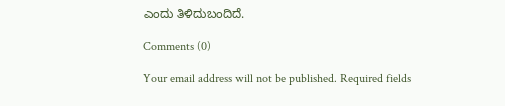ಎಂದು ತಿಳಿದುಬಂದಿದೆ.

Comments (0)

Your email address will not be published. Required fields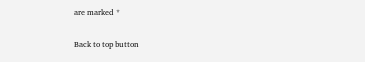are marked *

Back to top button